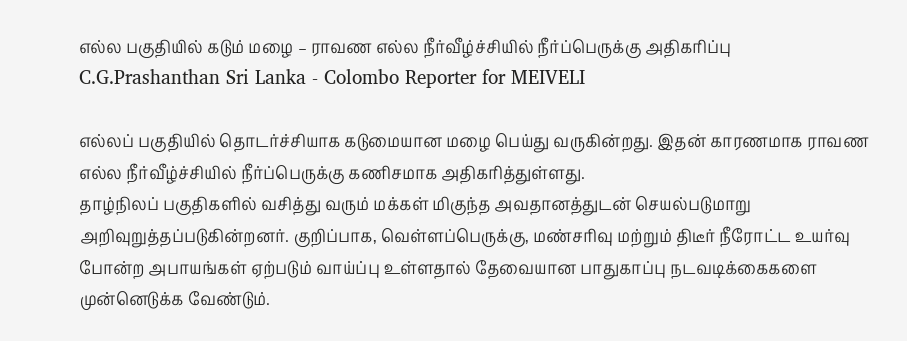எல்ல பகுதியில் கடும் மழை – ராவண எல்ல நீர்வீழ்ச்சியில் நீர்ப்பெருக்கு அதிகரிப்பு
C.G.Prashanthan Sri Lanka - Colombo Reporter for MEIVELI

எல்லப் பகுதியில் தொடர்ச்சியாக கடுமையான மழை பெய்து வருகின்றது. இதன் காரணமாக ராவண எல்ல நீர்வீழ்ச்சியில் நீர்ப்பெருக்கு கணிசமாக அதிகரித்துள்ளது.
தாழ்நிலப் பகுதிகளில் வசித்து வரும் மக்கள் மிகுந்த அவதானத்துடன் செயல்படுமாறு அறிவுறுத்தப்படுகின்றனர். குறிப்பாக, வெள்ளப்பெருக்கு, மண்சரிவு மற்றும் திடீர் நீரோட்ட உயர்வு போன்ற அபாயங்கள் ஏற்படும் வாய்ப்பு உள்ளதால் தேவையான பாதுகாப்பு நடவடிக்கைகளை முன்னெடுக்க வேண்டும்.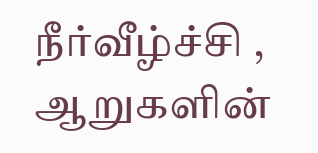நீர்வீழ்ச்சி , ஆறுகளின்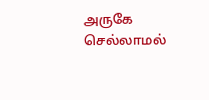அருகே செல்லாமல்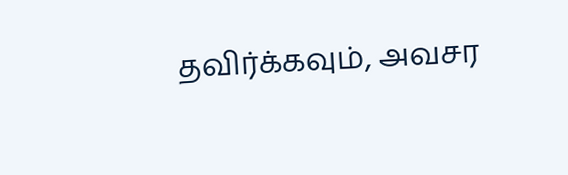தவிர்க்கவும், அவசர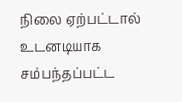நிலை ஏற்பட்டால் உடனடியாக சம்பந்தப்பட்ட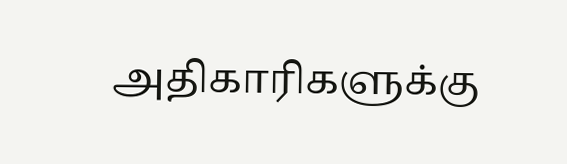அதிகாரிகளுக்கு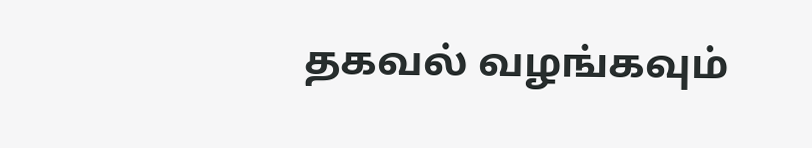தகவல் வழங்கவும்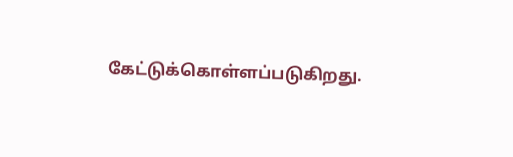கேட்டுக்கொள்ளப்படுகிறது.